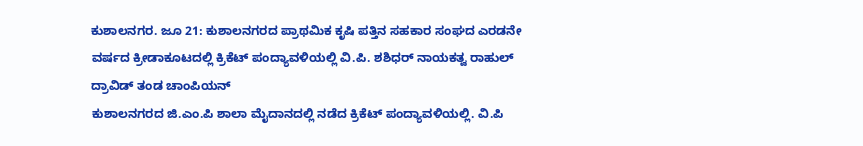ಕುಶಾಲನಗರ. ಜೂ 21: ಕುಶಾಲನಗರದ ಪ್ರಾಥಮಿಕ ಕೃಷಿ ಪತ್ತಿನ ಸಹಕಾರ ಸಂಘದ ಎರಡನೇ ವರ್ಷದ ಕ್ರೀಡಾಕೂಟದಲ್ಲಿ ಕ್ರಿಕೆಟ್ ಪಂದ್ಯಾವಳಿಯಲ್ಲಿ ವಿ.ಪಿ. ಶಶಿಧರ್ ನಾಯಕತ್ವ ರಾಹುಲ್ ದ್ರಾವಿಡ್ ತಂಡ ಚಾಂಪಿಯನ್
ಕುಶಾಲನಗರದ ಜಿ.ಎಂ.ಪಿ ಶಾಲಾ ಮೈದಾನದಲ್ಲಿ ನಡೆದ ಕ್ರಿಕೆಟ್ ಪಂದ್ಯಾವಳಿಯಲ್ಲಿ. ವಿ.ಪಿ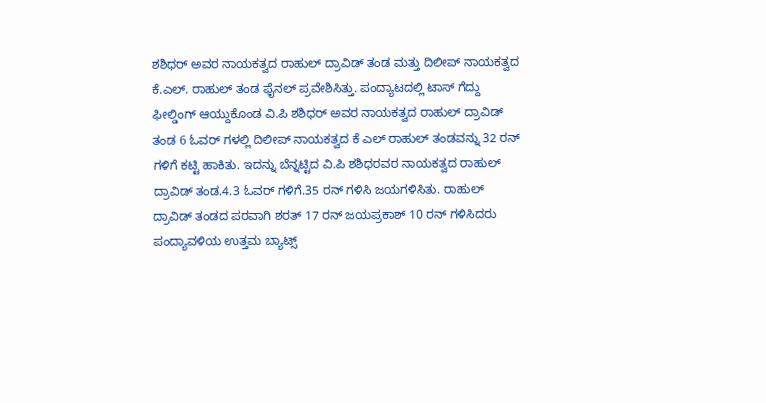ಶಶಿಧರ್ ಅವರ ನಾಯಕತ್ವದ ರಾಹುಲ್ ದ್ರಾವಿಡ್ ತಂಡ ಮತ್ತು ದಿಲೀಪ್ ನಾಯಕತ್ವದ ಕೆ.ಎಲ್. ರಾಹುಲ್ ತಂಡ ಫೈನಲ್ ಪ್ರವೇಶಿಸಿತ್ತು. ಪಂದ್ಯಾಟದಲ್ಲಿ ಟಾಸ್ ಗೆದ್ದು ಫೀಲ್ಡಿಂಗ್ ಆಯ್ದುಕೊಂಡ ವಿ.ಪಿ ಶಶಿಧರ್ ಅವರ ನಾಯಕತ್ವದ ರಾಹುಲ್ ದ್ರಾವಿಡ್ ತಂಡ 6 ಓವರ್ ಗಳಲ್ಲಿ ದಿಲೀಪ್ ನಾಯಕತ್ವದ ಕೆ ಎಲ್ ರಾಹುಲ್ ತಂಡವನ್ನು 32 ರನ್ ಗಳಿಗೆ ಕಟ್ಟಿ ಹಾಕಿತು. ಇದನ್ನು ಬೆನ್ನಟ್ಟಿದ ವಿ.ಪಿ ಶಶಿಧರವರ ನಾಯಕತ್ವದ ರಾಹುಲ್ ದ್ರಾವಿಡ್ ತಂಡ.4.3 ಓವರ್ ಗಳಿಗೆ.35 ರನ್ ಗಳಿಸಿ ಜಯಗಳಿಸಿತು. ರಾಹುಲ್ ದ್ರಾವಿಡ್ ತಂಡದ ಪರವಾಗಿ ಶರತ್ 17 ರನ್ ಜಯಪ್ರಕಾಶ್ 10 ರನ್ ಗಳಿಸಿದರು ಪಂದ್ಯಾವಳಿಯ ಉತ್ತಮ ಬ್ಯಾಟ್ಸ್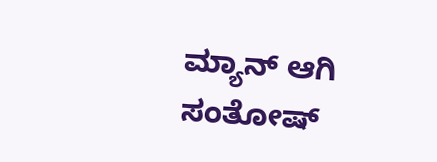ಮ್ಯಾನ್ ಆಗಿ ಸಂತೋಷ್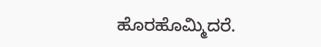ಹೊರಹೊಮ್ಮಿದರೆ.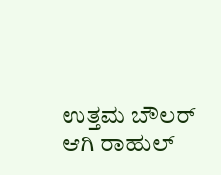ಉತ್ತಮ ಬೌಲರ್ ಆಗಿ ರಾಹುಲ್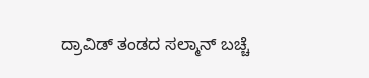ದ್ರಾವಿಡ್ ತಂಡದ ಸಲ್ಮಾನ್ ಬಚ್ಚೆ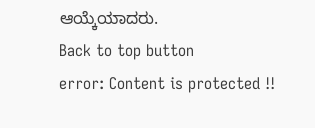ಆಯ್ಕೆಯಾದರು.
Back to top button
error: Content is protected !!